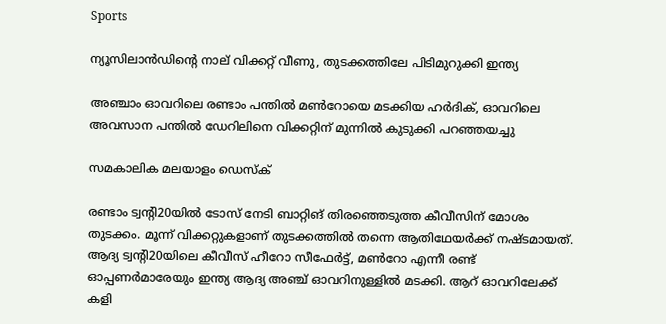Sports

ന്യൂസിലാന്‍ഡിന്റെ നാല്‌ വിക്കറ്റ് വീണു, തുടക്കത്തിലേ പിടിമുറുക്കി ഇന്ത്യ

അഞ്ചാം ഓവറിലെ രണ്ടാം പന്തില്‍ മണ്‍റോയെ മടക്കിയ ഹര്‍ദിക്, ഓവറിലെ അവസാന പന്തില്‍ ഡേറിലിനെ വിക്കറ്റിന് മുന്നില്‍ കുടുക്കി പറഞ്ഞയച്ചു

സമകാലിക മലയാളം ഡെസ്ക്

രണ്ടാം ട്വന്റി20യില്‍ ടോസ് നേടി ബാറ്റിങ് തിരഞ്ഞെടുത്ത കീവീസിന് മോശം തുടക്കം. മൂന്ന് വിക്കറ്റുകളാണ് തുടക്കത്തില്‍ തന്നെ ആതിഥേയര്‍ക്ക് നഷ്ടമായത്. ആദ്യ ട്വന്റി20യിലെ കീവീസ് ഹീറോ സീഫേര്‍ട്ട്, മണ്‍റോ എന്നീ രണ്ട് ഓപ്പണര്‍മാരേയും ഇന്ത്യ ആദ്യ അഞ്ച് ഓവറിനുള്ളില്‍ മടക്കി. ആറ് ഓവറിലേക്ക് കളി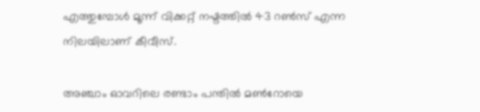എത്തുമ്പോള്‍ മൂന്ന് വിക്കറ്റ് നഷ്ടത്തില്‍ 43 റണ്‍സ് എന്ന നിലയിലാണ് കീവീസ്.

അഞ്ചാം ഓവറിലെ രണ്ടാം പന്തില്‍ മണ്‍റോയെ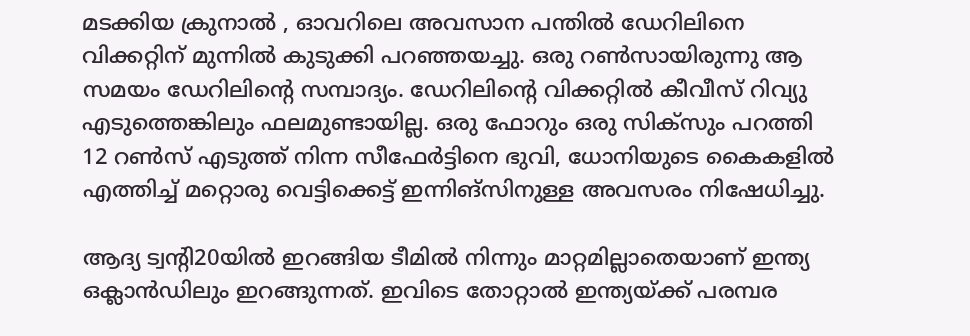മടക്കിയ ക്രുനാല്‍ , ഓവറിലെ അവസാന പന്തില്‍ ഡേറിലിനെ വിക്കറ്റിന് മുന്നില്‍ കുടുക്കി പറഞ്ഞയച്ചു. ഒരു റണ്‍സായിരുന്നു ആ സമയം ഡേറിലിന്റെ സമ്പാദ്യം. ഡേറിലിന്റെ വിക്കറ്റില്‍ കീവീസ് റിവ്യു എടുത്തെങ്കിലും ഫലമുണ്ടായില്ല. ഒരു ഫോറും ഒരു സിക്‌സും പറത്തി 12 റണ്‍സ് എടുത്ത് നിന്ന സീഫേര്‍ട്ടിനെ ഭുവി, ധോനിയുടെ കൈകളില്‍ എത്തിച്ച് മറ്റൊരു വെട്ടിക്കെട്ട് ഇന്നിങ്‌സിനുള്ള അവസരം നിഷേധിച്ചു.

ആദ്യ ട്വന്റി20യില്‍ ഇറങ്ങിയ ടീമില്‍ നിന്നും മാറ്റമില്ലാതെയാണ് ഇന്ത്യ ഒക്ലാന്‍ഡിലും ഇറങ്ങുന്നത്. ഇവിടെ തോറ്റാല്‍ ഇന്ത്യയ്ക്ക് പരമ്പര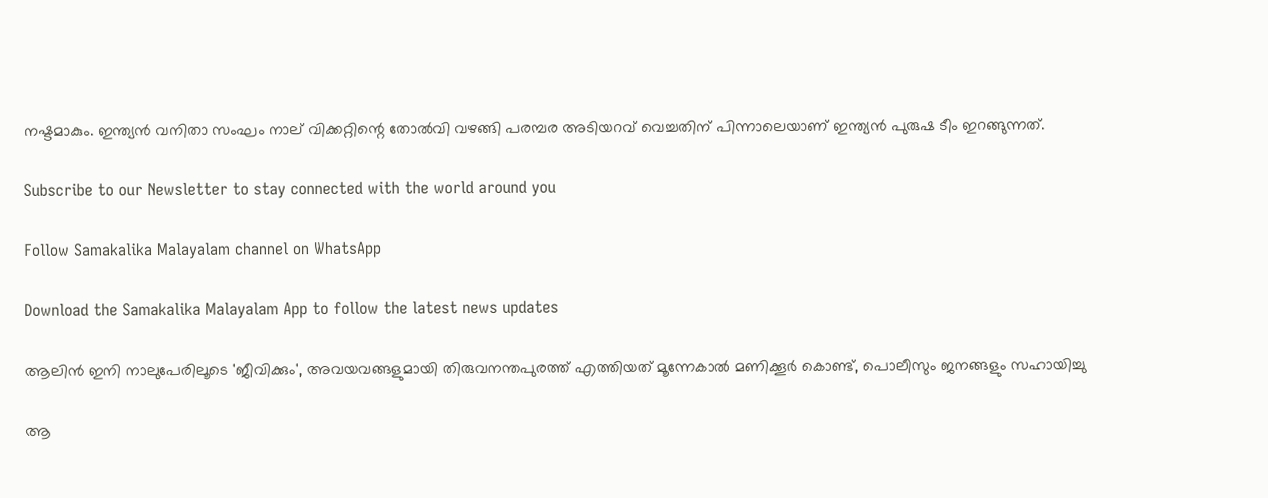നഷ്ടമാകും. ഇന്ത്യന്‍ വനിതാ സംഘം നാല് വിക്കറ്റിന്റെ തോല്‍വി വഴങ്ങി പരമ്പര അടിയറവ് വെച്ചതിന് പിന്നാലെയാണ് ഇന്ത്യന്‍ പുരുഷ ടീം ഇറങ്ങുന്നത്.

Subscribe to our Newsletter to stay connected with the world around you

Follow Samakalika Malayalam channel on WhatsApp

Download the Samakalika Malayalam App to follow the latest news updates

ആലിന്‍ ഇനി നാലുപേരിലൂടെ 'ജീവിക്കും', അവയവങ്ങളുമായി തിരുവനന്തപുരത്ത് എത്തിയത് മൂന്നേകാല്‍ മണിക്കൂര്‍ കൊണ്ട്, പൊലീസും ജനങ്ങളും സഹായിച്ചു

ആ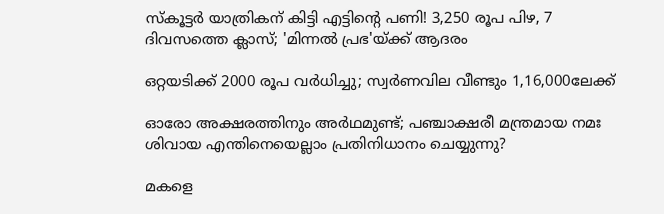സ്‌കൂട്ടര്‍ യാത്രികന് കിട്ടി എട്ടിന്റെ പണി! 3,250 രൂപ പിഴ, 7 ദിവസത്തെ ക്ലാസ്; 'മിന്നല്‍ പ്രഭ'യ്ക്ക് ആദരം

ഒറ്റയടിക്ക് 2000 രൂപ വര്‍ധിച്ചു; സ്വര്‍ണവില വീണ്ടും 1,16,000ലേക്ക്

ഓരോ അക്ഷരത്തിനും അര്‍ഥമുണ്ട്; പഞ്ചാക്ഷരീ മന്ത്രമായ നമഃ ശിവായ എന്തിനെയെല്ലാം പ്രതിനിധാനം ചെയ്യുന്നു?

മകളെ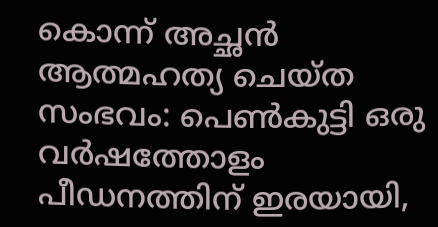കൊന്ന് അച്ഛന്‍ ആത്മഹത്യ ചെയ്ത സംഭവം: പെണ്‍കുട്ടി ഒരു വര്‍ഷത്തോളം പീഡനത്തിന് ഇരയായി,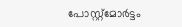പോസ്റ്റ്‌മോര്‍ട്ടം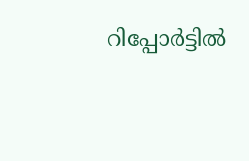റിപ്പോര്‍ട്ടില്‍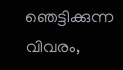ഞെട്ടിക്കുന്ന വിവരം,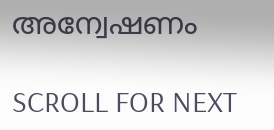അന്വേഷണം

SCROLL FOR NEXT